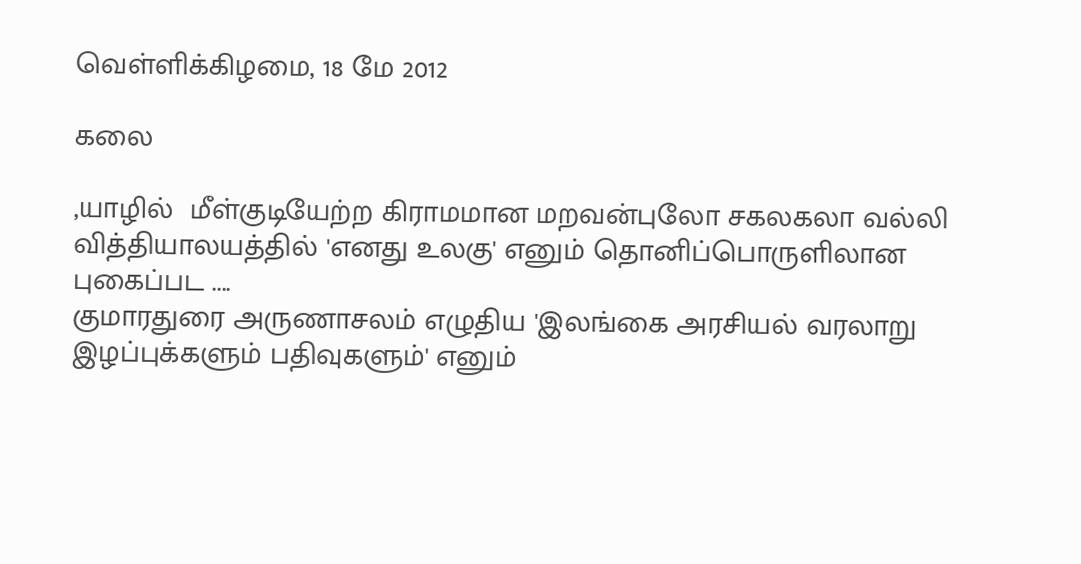வெள்ளிக்கிழமை, 18 மே 2012

கலை

,யாழில்  மீள்குடியேற்ற கிராமமான மறவன்புலோ சகலகலா வல்லி வித்தியாலயத்தில் 'எனது உலகு' எனும் தொனிப்பொருளிலான புகைப்பட ....
குமாரதுரை அருணாசலம் எழுதிய 'இலங்கை அரசியல் வரலாறு இழப்புக்களும் பதிவுகளும்' எனும்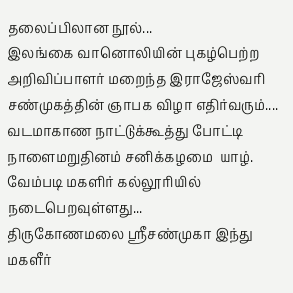தலைப்பிலான நூல்...
இலங்கை வானொலியின் புகழ்பெற்ற அறிவிப்பாளர் மறைந்த இராஜேஸ்வரி சண்முகத்தின் ஞாபக விழா எதிர்வரும்....
வடமாகாண நாட்டுக்கூத்து போட்டி நாளைமறுதினம் சனிக்கழமை  யாழ். வேம்படி மகளிர் கல்லூரியில் நடைபெறவுள்ளது...
திருகோணமலை ஸ்ரீசண்முகா இந்து மகளீர்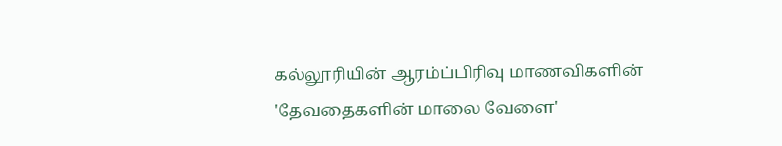கல்லூரியின் ஆரம்ப்பிரிவு மாணவிகளின் 'தேவதைகளின் மாலை வேளை'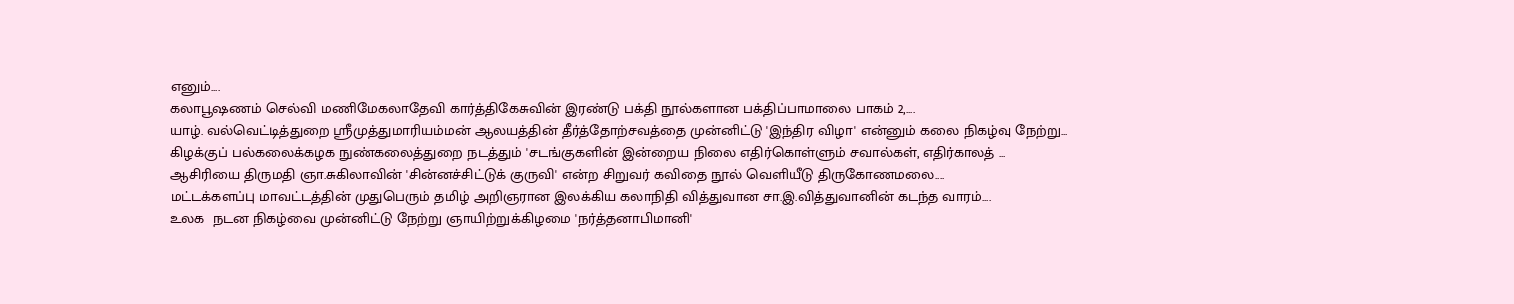எனும்....
கலாபூஷணம் செல்வி மணிமேகலாதேவி கார்த்திகேசுவின் இரண்டு பக்தி நூல்களான பக்திப்பாமாலை பாகம் 2,....
யாழ். வல்வெட்டித்துறை ஸ்ரீமுத்துமாரியம்மன் ஆலயத்தின் தீர்த்தோற்சவத்தை முன்னிட்டு 'இந்திர விழா' என்னும் கலை நிகழ்வு நேற்று...
கிழக்குப் பல்கலைக்கழக நுண்கலைத்துறை நடத்தும் 'சடங்குகளின் இன்றைய நிலை எதிர்கொள்ளும் சவால்கள், எதிர்காலத் ...
ஆசிரியை திருமதி ஞா.சுகிலாவின் 'சின்னச்சிட்டுக் குருவி' என்ற சிறுவர் கவிதை நூல் வெளியீடு திருகோணமலை....
மட்டக்களப்பு மாவட்டத்தின் முதுபெரும் தமிழ் அறிஞரான இலக்கிய கலாநிதி வித்துவான சா.இ.வித்துவானின் கடந்த வாரம்....
உலக  நடன நிகழ்வை முன்னிட்டு நேற்று ஞாயிற்றுக்கிழமை 'நர்த்தனாபிமானி'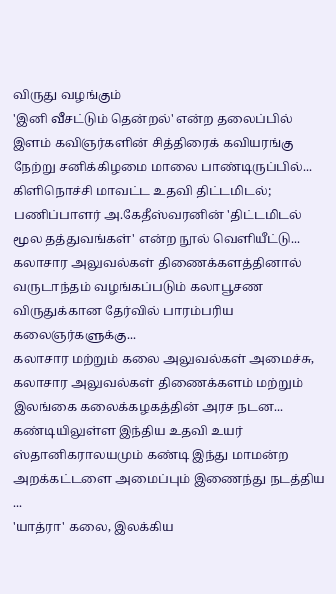விருது வழங்கும்
'இனி வீசட்டும் தென்றல்' என்ற தலைப்பில் இளம் கவிஞர்களின் சித்திரைக் கவியரங்கு நேற்று சனிக்கிழமை மாலை பாண்டிருப்பில்...
கிளிநொச்சி மாவட்ட உதவி திட்டமிடல்; பணிப்பாளர் அ.கேதீஸ்வரனின் 'திட்டமிடல் மூல தத்துவங்கள்' என்ற நூல் வெளியீட்டு...
கலாசார அலுவல்கள் திணைக்களத்தினால் வருடாந்தம் வழங்கப்படும் கலாபூசண விருதுக்கான தேர்வில் பாரம்பரிய கலைஞர்களுக்கு...
கலாசார மற்றும் கலை அலுவல்கள் அமைச்சு, கலாசார அலுவல்கள் திணைக்களம் மற்றும் இலங்கை கலைக்கழகத்தின் அரச நடன...
கண்டியிலுள்ள இந்திய உதவி உயர் ஸ்தானிகராலயமும் கண்டி இந்து மாமன்ற அறக்கட்டளை அமைப்பும் இணைந்து நடத்திய ...
'யாத்ரா' கலை, இலக்கிய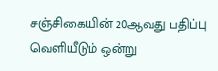சஞ்சிகையின் 20ஆவது பதிப்பு வெளியீடும் ஒன்று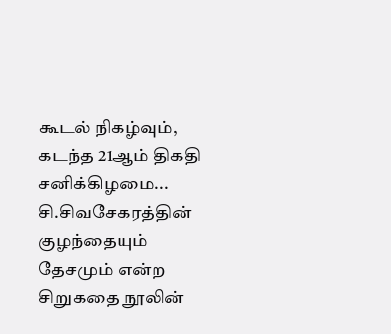கூடல் நிகழ்வும், கடந்த 21ஆம் திகதி சனிக்கிழமை...
சி.சிவசேகரத்தின் குழந்தையும் தேசமும் என்ற சிறுகதை நூலின்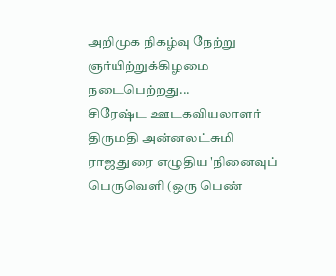அறிமுக நிகழ்வு நேற்று ஞர்யிற்றுக்கிழமை நடைபெற்றது...
சிரேஷ்ட ஊடகவியலாளர் திருமதி அன்னலட்சுமி ராஜதுரை எழுதிய 'நினைவுப் பெருவெளி (ஒரு பெண்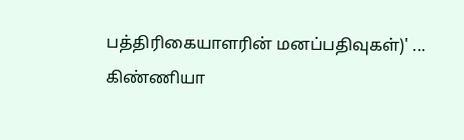பத்திரிகையாளரின் மனப்பதிவுகள்)' ...
கிண்ணியா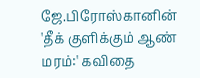ஜே.பிரோஸ்கானின் 'தீக் குளிக்கும் ஆண் மரம்:' கவிதை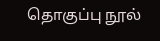தொகுப்பு நூல்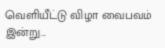வெளியீட்டு விழா வைபவம் இன்று...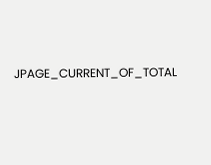JPAGE_CURRENT_OF_TOTAL